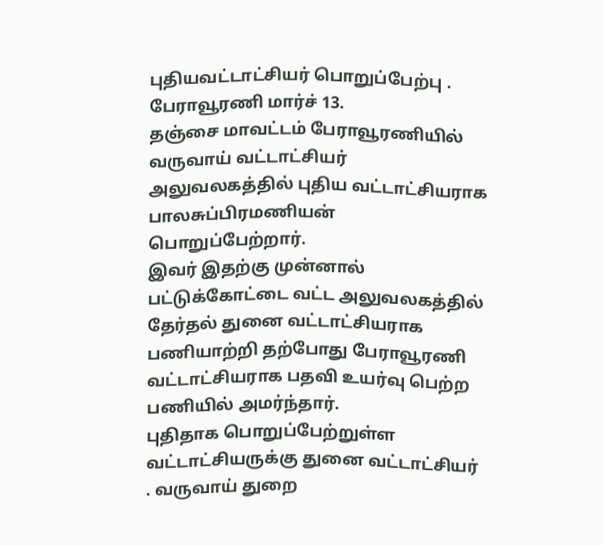புதியவட்டாட்சியர் பொறுப்பேற்பு .
பேராவூரணி மார்ச் 13.
தஞ்சை மாவட்டம் பேராவூரணியில் வருவாய் வட்டாட்சியர் அலுவலகத்தில் புதிய வட்டாட்சியராக பாலசுப்பிரமணியன் பொறுப்பேற்றார்.
இவர் இதற்கு முன்னால் பட்டுக்கோட்டை வட்ட அலுவலகத்தில் தேர்தல் துனை வட்டாட்சியராக பணியாற்றி தற்போது பேராவூரணி வட்டாட்சியராக பதவி உயர்வு பெற்ற பணியில் அமர்ந்தார்.
புதிதாக பொறுப்பேற்றுள்ள வட்டாட்சியருக்கு துனை வட்டாட்சியர் . வருவாய் துறை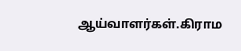ஆய்வாளர்கள்.கிராம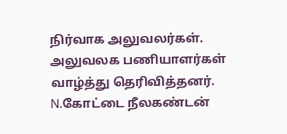நிர்வாக அலுவலர்கள். அலுவலக பணியாளர்கள் வாழ்த்து தெரிவித்தனர்.
N.கோட்டை நீலகண்டன்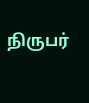நிருபர்